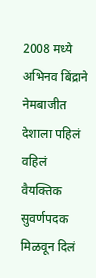2008 मध्ये अभिनव बिंद्राने नेमबाजीत देशाला पहिलं वहिलं वैयक्तिक सुवर्णपदक मिळवून दिलं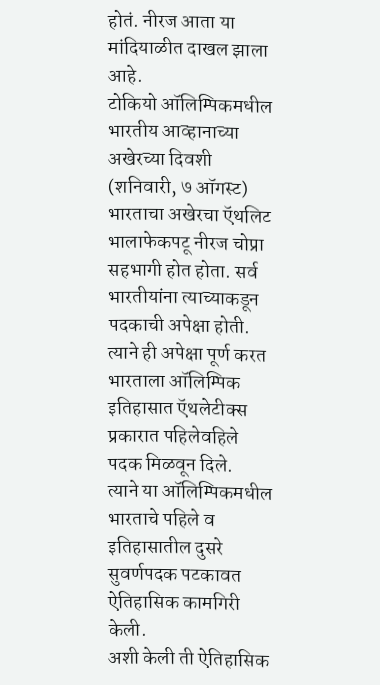होतं. नीरज आता या मांदियाळीत दाखल झाला आहे.
टोकियो ऑलिम्पिकमधील भारतीय आव्हानाच्या अखेरच्या दिवशी (शनिवारी, ७ ऑगस्ट) भारताचा अखेरचा ऍथलिट भालाफेकपटू नीरज चोप्रा सहभागी होत होता. सर्व भारतीयांना त्याच्याकडून पदकाची अपेक्षा होती. त्याने ही अपेक्षा पूर्ण करत भारताला ऑलिम्पिक इतिहासात ऍथलेटीक्स प्रकारात पहिलेवहिले पदक मिळवून दिले.
त्याने या ऑलिम्पिकमधील भारताचे पहिले व इतिहासातील दुसरे सुवर्णपदक पटकावत ऐतिहासिक कामगिरी केली.
अशी केली ती ऐतिहासिक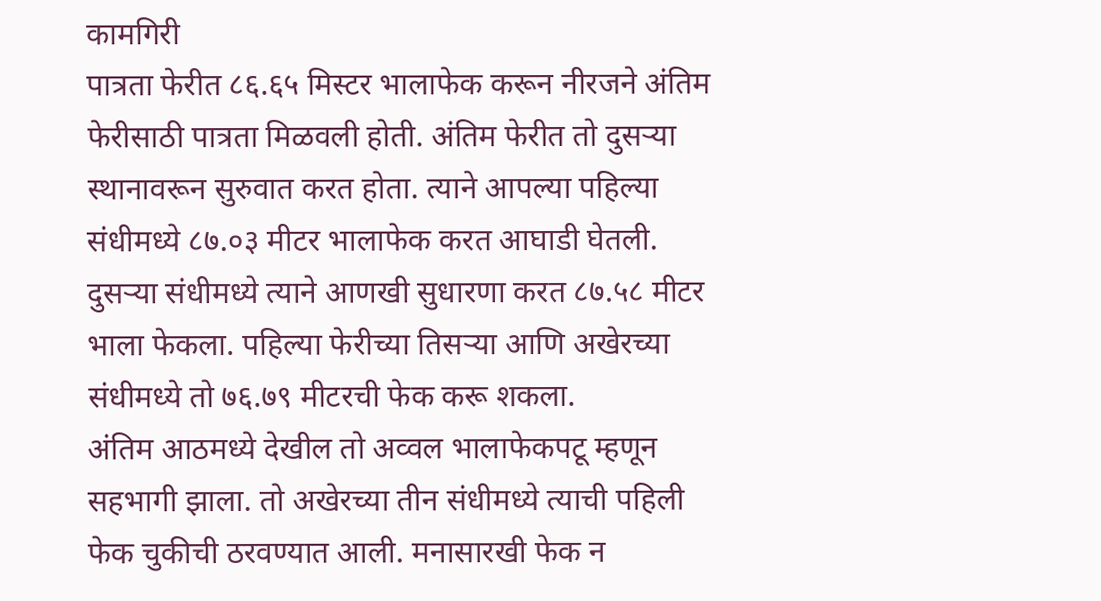कामगिरी
पात्रता फेरीत ८६.६५ मिस्टर भालाफेक करून नीरजने अंतिम फेरीसाठी पात्रता मिळवली होती. अंतिम फेरीत तो दुसऱ्या स्थानावरून सुरुवात करत होता. त्याने आपल्या पहिल्या संधीमध्ये ८७.०३ मीटर भालाफेक करत आघाडी घेतली. दुसऱ्या संधीमध्ये त्याने आणखी सुधारणा करत ८७.५८ मीटर भाला फेकला. पहिल्या फेरीच्या तिसऱ्या आणि अखेरच्या संधीमध्ये तो ७६.७९ मीटरची फेक करू शकला.
अंतिम आठमध्ये देखील तो अव्वल भालाफेकपटू म्हणून सहभागी झाला. तो अखेरच्या तीन संधीमध्ये त्याची पहिली फेक चुकीची ठरवण्यात आली. मनासारखी फेक न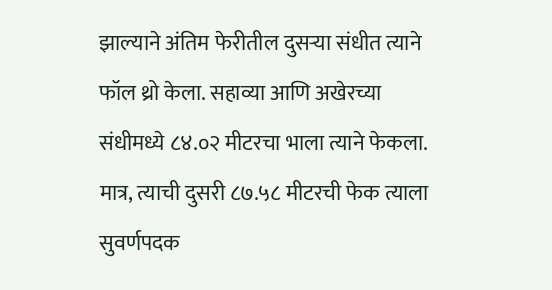झाल्याने अंतिम फेरीतील दुसऱ्या संधीत त्याने फॉल थ्रो केला. सहाव्या आणि अखेरच्या संधीमध्ये ८४.०२ मीटरचा भाला त्याने फेकला. मात्र, त्याची दुसरी ८७.५८ मीटरची फेक त्याला सुवर्णपदक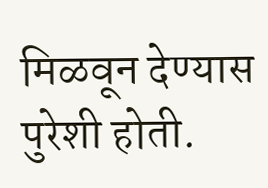मिळवून देण्यास पुरेशी होती.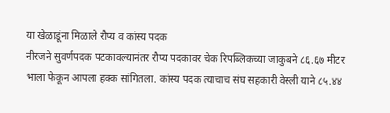या खेळाडूंना मिळाले रौप्य व कांस्य पदक
नीरजने सुवर्णपदक पटकावल्यानंतर रौप्य पदकावर चेक रिपब्लिकच्या जाकुबने ८६.६७ मीटर भाला फेकून आपला हक्क सांगितला. कांस्य पदक त्याचाच संघ सहकारी वेस्ली याने ८५.४४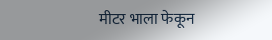मीटर भाला फेकून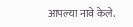आपल्या नावे केले.